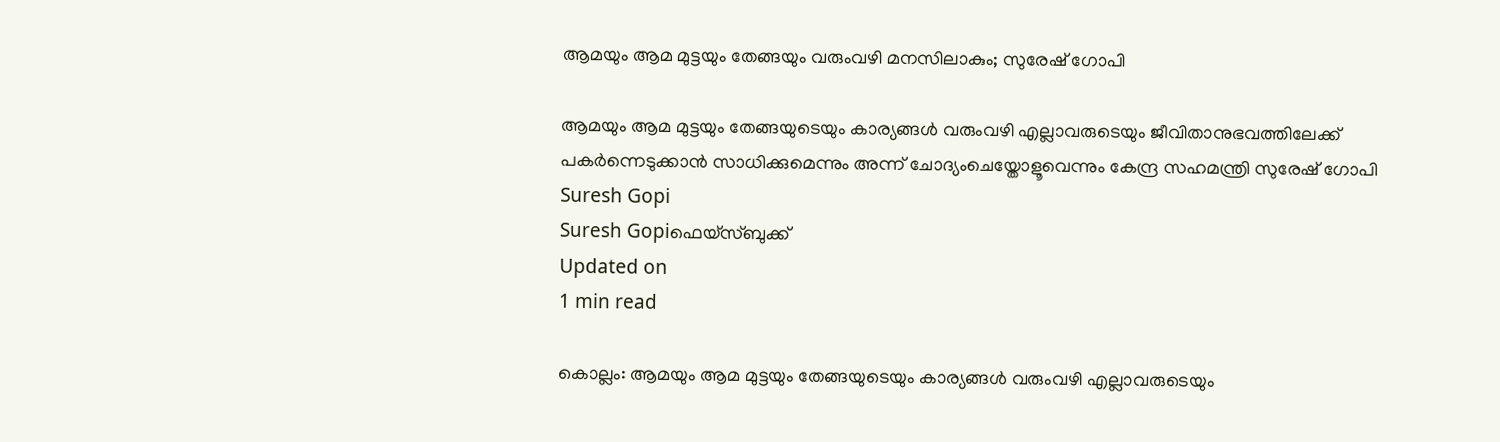ആമയും ആമ മുട്ടയും തേങ്ങയും വരുംവഴി മനസിലാകും; സുരേഷ് ഗോപി

ആമയും ആമ മുട്ടയും തേങ്ങയുടെയും കാര്യങ്ങള്‍ വരുംവഴി എല്ലാവരുടെയും ജീവിതാനുഭവത്തിലേക്ക് പകര്‍ന്നെടുക്കാന്‍ സാധിക്കുമെന്നും അന്ന് ചോദ്യംചെയ്തോളൂവെന്നും കേന്ദ്ര സഹമന്ത്രി സുരേഷ് ഗോപി
Suresh Gopi
Suresh Gopiഫെയ്സ്ബുക്ക്
Updated on
1 min read

കൊല്ലം: ആമയും ആമ മുട്ടയും തേങ്ങയുടെയും കാര്യങ്ങള്‍ വരുംവഴി എല്ലാവരുടെയും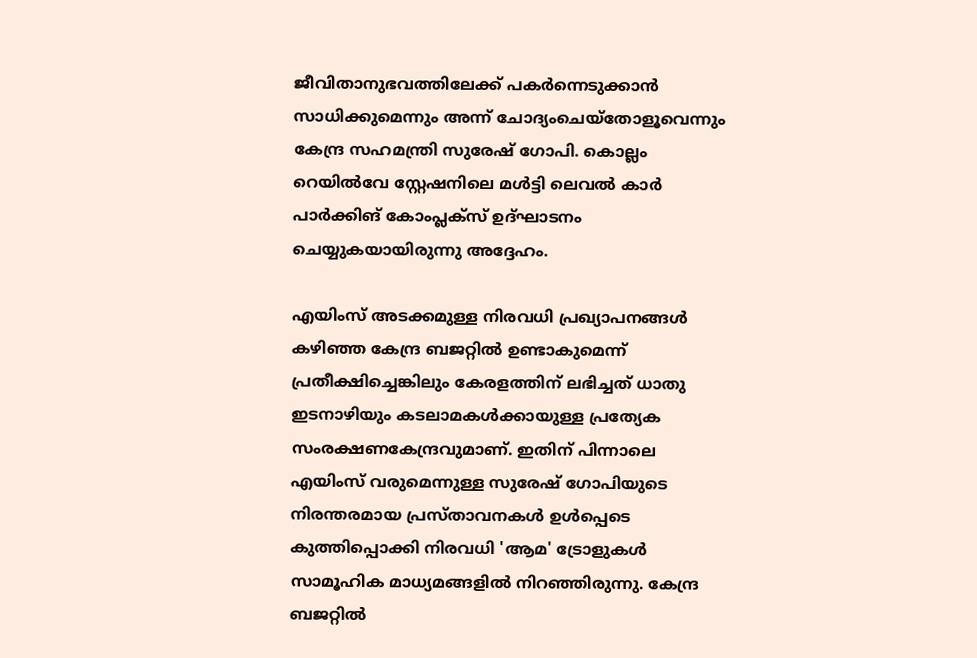ജീവിതാനുഭവത്തിലേക്ക് പകര്‍ന്നെടുക്കാന്‍ സാധിക്കുമെന്നും അന്ന് ചോദ്യംചെയ്തോളൂവെന്നും കേന്ദ്ര സഹമന്ത്രി സുരേഷ് ഗോപി. കൊല്ലം റെയില്‍വേ സ്റ്റേഷനിലെ മള്‍ട്ടി ലെവല്‍ കാര്‍ പാര്‍ക്കിങ് കോംപ്ലക്സ് ഉദ്ഘാടനം ചെയ്യുകയായിരുന്നു അദ്ദേഹം.

എയിംസ് അടക്കമുള്ള നിരവധി പ്രഖ്യാപനങ്ങള്‍ കഴിഞ്ഞ കേന്ദ്ര ബജറ്റില്‍ ഉണ്ടാകുമെന്ന് പ്രതീക്ഷിച്ചെങ്കിലും കേരളത്തിന് ലഭിച്ചത് ധാതു ഇടനാഴിയും കടലാമകള്‍ക്കായുള്ള പ്രത്യേക സംരക്ഷണകേന്ദ്രവുമാണ്. ഇതിന് പിന്നാലെ എയിംസ് വരുമെന്നുള്ള സുരേഷ് ഗോപിയുടെ നിരന്തരമായ പ്രസ്താവനകള്‍ ഉള്‍പ്പെടെ കുത്തിപ്പൊക്കി നിരവധി 'ആമ' ട്രോളുകള്‍ സാമൂഹിക മാധ്യമങ്ങളില്‍ നിറഞ്ഞിരുന്നു. കേന്ദ്ര ബജറ്റില്‍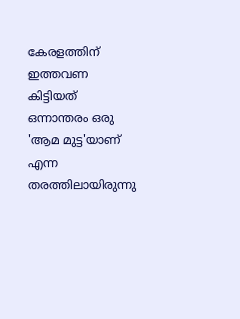കേരളത്തിന് ഇത്തവണ കിട്ടിയത് ഒന്നാന്തരം ഒരു 'ആമ മുട്ട'യാണ് എന്ന തരത്തിലായിരുന്നു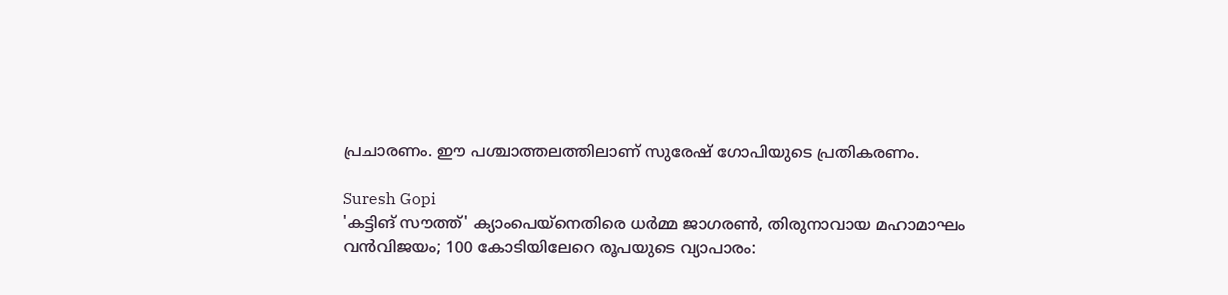പ്രചാരണം. ഈ പശ്ചാത്തലത്തിലാണ് സുരേഷ് ഗോപിയുടെ പ്രതികരണം.

Suresh Gopi
'കട്ടിങ് സൗത്ത്' ക്യാംപെയ്‌നെതിരെ ധര്‍മ്മ ജാഗരണ്‍, തിരുനാവായ മഹാമാഘം വന്‍വിജയം; 100 കോടിയിലേറെ രൂപയുടെ വ്യാപാരം: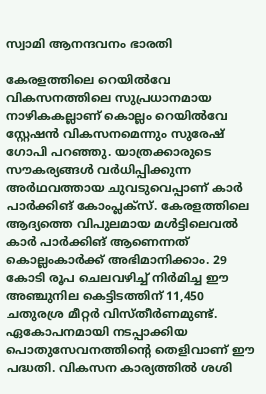സ്വാമി ആനന്ദവനം ഭാരതി

കേരളത്തിലെ റെയില്‍വേ വികസനത്തിലെ സുപ്രധാനമായ നാഴികകല്ലാണ് കൊല്ലം റെയില്‍വേ സ്റ്റേഷന്‍ വികസനമെന്നും സുരേഷ് ഗോപി പറഞ്ഞു. യാത്രക്കാരുടെ സൗകര്യങ്ങള്‍ വര്‍ധിപ്പിക്കുന്ന അര്‍ഥവത്തായ ചുവടുവെപ്പാണ് കാര്‍ പാര്‍ക്കിങ് കോംപ്ലക്സ്. കേരളത്തിലെ ആദ്യത്തെ വിപുലമായ മള്‍ട്ടിലെവല്‍ കാര്‍ പാര്‍ക്കിങ് ആണെന്നത് കൊല്ലംകാര്‍ക്ക് അഭിമാനിക്കാം. 29 കോടി രൂപ ചെലവഴിച്ച് നിര്‍മിച്ച ഈ അഞ്ചുനില കെട്ടിടത്തിന് 11,450 ചതുരശ്ര മീറ്റര്‍ വിസ്തീര്‍ണമുണ്ട്. ഏകോപനമായി നടപ്പാക്കിയ പൊതുസേവനത്തിന്റെ തെളിവാണ് ഈ പദ്ധതി. വികസന കാര്യത്തില്‍ ശശി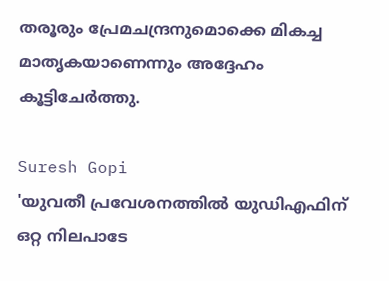തരൂരും പ്രേമചന്ദ്രനുമൊക്കെ മികച്ച മാതൃകയാണെന്നും അദ്ദേഹം കൂട്ടിചേര്‍ത്തു.

Suresh Gopi
'യുവതീ പ്രവേശനത്തില്‍ യുഡിഎഫിന് ഒറ്റ നിലപാടേ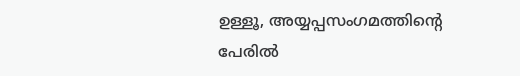ഉള്ളൂ, അയ്യപ്പസംഗമത്തിന്റെ പേരില്‍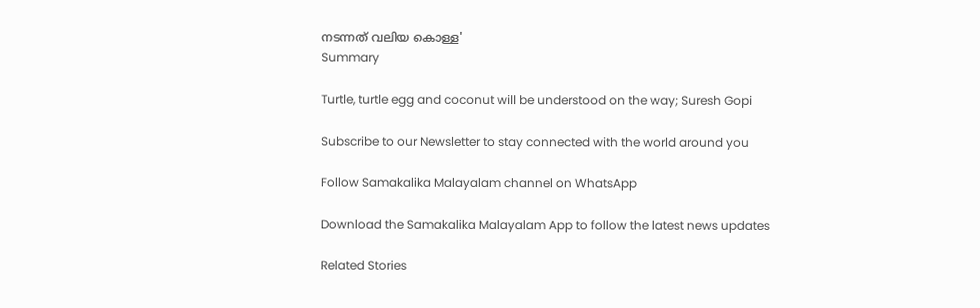നടന്നത് വലിയ കൊള്ള'
Summary

Turtle, turtle egg and coconut will be understood on the way; Suresh Gopi

Subscribe to our Newsletter to stay connected with the world around you

Follow Samakalika Malayalam channel on WhatsApp

Download the Samakalika Malayalam App to follow the latest news updates

Related Stories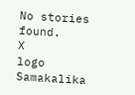No stories found.
X
logo
Samakalika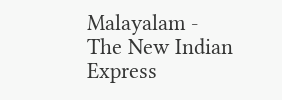Malayalam - The New Indian Express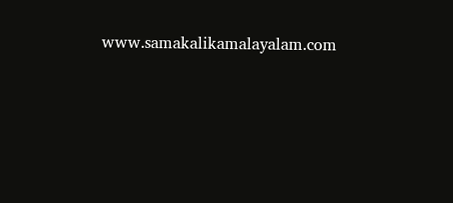www.samakalikamalayalam.com